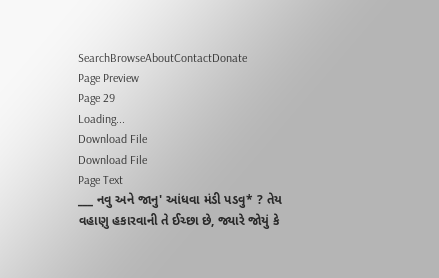SearchBrowseAboutContactDonate
Page Preview
Page 29
Loading...
Download File
Download File
Page Text
___ નવુ અને જાનુ' આંધવા મંડી પડવુ* ? તેય વહાણુ હકારવાની તે ઈચ્છા છે, જ્યારે જોયું કે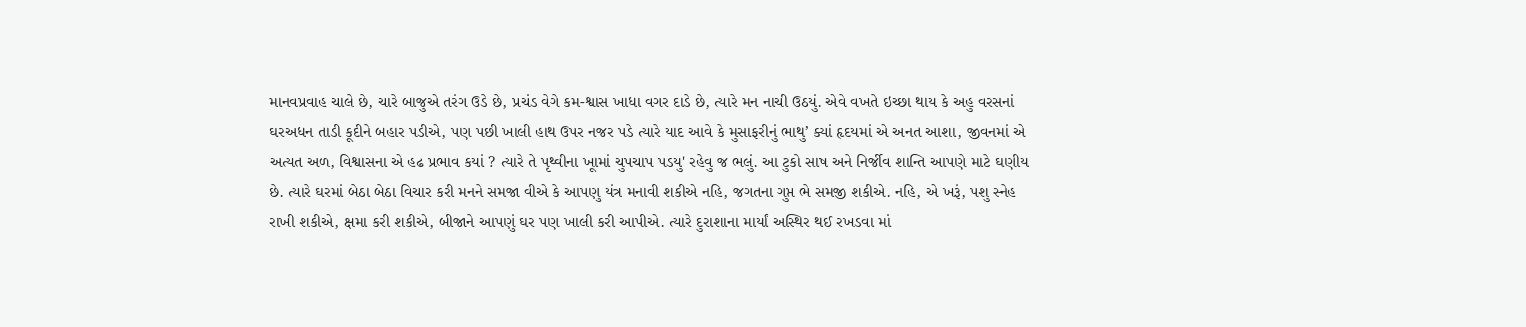માનવપ્રવાહ ચાલે છે, ચારે બાજુએ તરંગ ઉડે છે, પ્રચંડ વેગે કમ-શ્વાસ ખાધા વગર દાડે છે, ત્યારે મન નાચી ઉઠયું. એવે વખતે ઇચ્છા થાય કે અહુ વરસનાં ઘરઅધન તાડી કૂદીને બહાર પડીએ, પણ પછી ખાલી હાથ ઉપર નજર પડે ત્યારે યાદ આવે કે મુસાફરીનું ભાથુ’ ક્યાં હૃદયમાં એ અનત આશા, જીવનમાં એ અત્યત અળ, વિશ્વાસના એ હઢ પ્રભાવ કયાં ? ત્યારે તે પૃથ્વીના ખૂામાં ચુપચાપ પડયુ' રહેવુ જ ભલું. આ ટુકો સાષ અને નિર્જીવ શાન્તિ આપણે માટે ઘણીય છે. ત્યારે ઘરમાં બેઠા બેઠા વિચાર કરી મનને સમજા વીએ કે આપણુ યંત્ર મનાવી શકીએ નહિ, જગતના ગુપ્ત ભે સમજી શકીએ. નહિ, એ ખરૂં, પશુ સ્નેહ રાખી શકીએ, ક્ષમા કરી શકીએ, બીજાને આપણું ઘર પણ ખાલી કરી આપીએ. ત્યારે દુરાશાના માર્યાં અસ્થિર થઈ રખડવા માં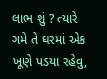લાભ શું ? ત્યારે ગમે તે ઘરમાં એક ખૂણે પડયા રહેવુ,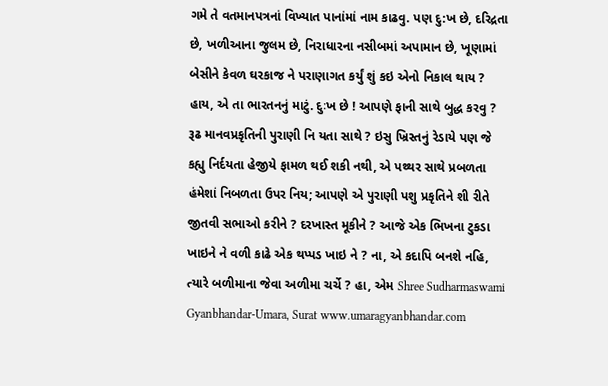ગમે તે વતમાનપત્રનાં વિખ્યાત પાનાંમાં નામ કાઢવુ. પણ દુ:ખ છે, દરિદ્રતા છે, ખળીઆના જુલમ છે, નિરાધારના નસીબમાં અપામાન છે, ખૂણામાં બેસીને કેવળ ઘરકાજ ને પરાણાગત કર્યું શું કઇ એનો નિકાલ થાય ? હાય, એ તા ભારતનનું માટું. દુઃખ છે ! આપણે ફાની સાથે બુદ્ધ કરવુ ? રૂઢ માનવપ્રકૃતિની પુરાણી નિ યતા સાથે ? ઇસુ ખ્રિસ્તનું રેડાયે પણ જે કહ્યુ નિર્દયતા હેજીયે ફામળ થઈ શકી નથી, એ પથ્થર સાથે પ્રબળતા હંમેશાં નિબળતા ઉપર નિય; આપણે એ પુરાણી પશુ પ્રકૃતિને શી રીતે જીતવી સભાઓ કરીને ? દરખાસ્ત મૂકીને ? આજે એક ભિખના ટુકડા ખાઇને ને વળી કાઢે એક થપ્પડ ખાઇ ને ? ના, એ કદાપિ બનશે નહિ, ત્યારે બળીમાના જેવા અળીમા ચર્ચે ? હા, એમ Shree Sudharmaswami Gyanbhandar-Umara, Surat www.umaragyanbhandar.com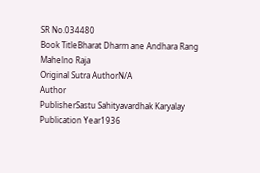SR No.034480
Book TitleBharat Dharm ane Andhara Rang Mahelno Raja
Original Sutra AuthorN/A
Author
PublisherSastu Sahityavardhak Karyalay
Publication Year1936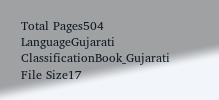Total Pages504
LanguageGujarati
ClassificationBook_Gujarati
File Size17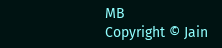MB
Copyright © Jain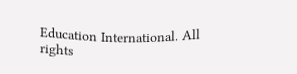Education International. All rights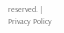reserved. | Privacy Policy